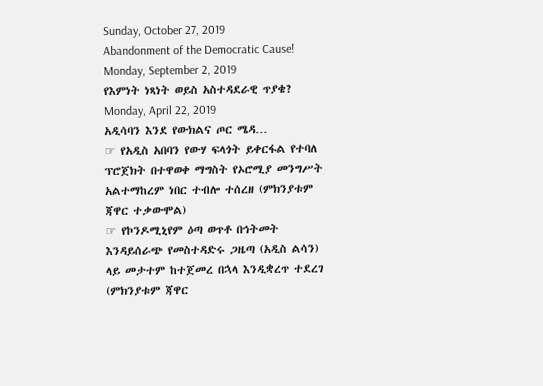Sunday, October 27, 2019
Abandonment of the Democratic Cause!
Monday, September 2, 2019
የእምነት ነጻነት ወይስ አስተዳደራዊ ጥያቄ?
Monday, April 22, 2019
አዲሳባን እንደ የውክልና ጦር ሜዳ…
☞ የአዲስ አበባን የውሃ ፍላጎት ይቀርፋል የተባለ ፕሮጀክት በተዋወቀ ማግስት የኦሮሚያ መንግሥት አልተማከረም ነበር ተብሎ ተሰረዘ (ምክንያቱም ጃዋር ተቃውሞል)
☞ የኮንዶሚኒየም ዕጣ ወጥቶ በኅትመት እንዳይሰራጭ የመስተዳድሩ ጋዜጣ (አዲስ ልሳን) ላይ መታተም ከተጀመረ በኋላ እንዲቋረጥ ተደረገ (ምክንያቱም ጃዋር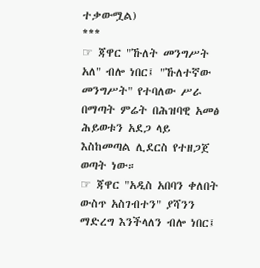ተቃውሟል)
***
☞ ጃዋር "ኹለት መንግሥት አለ" ብሎ ነበር፤ "ኹለተኛው መንግሥት" የተባለው ሥራ በማጣት ምሬት በሕዝባዊ አመፅ ሕይወቱን አደጋ ላይ እስከመጣል ሊደርስ የተዘጋጀ ወጣት ነው።
☞ ጃዋር "አዲስ አበባን ቀለበት ውስጥ አስገብተን" ያሻንን ማድረግ እንችላለን ብሎ ነበር፤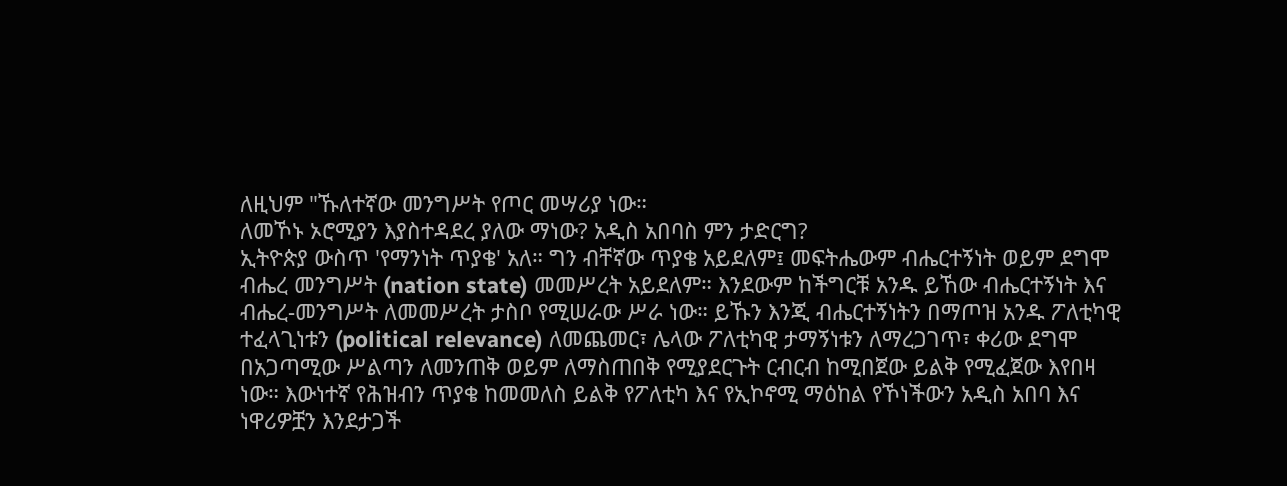ለዚህም "ኹለተኛው መንግሥት የጦር መሣሪያ ነው።
ለመኾኑ ኦሮሚያን እያስተዳደረ ያለው ማነው? አዲስ አበባስ ምን ታድርግ?
ኢትዮጵያ ውስጥ 'የማንነት ጥያቄ' አለ። ግን ብቸኛው ጥያቄ አይደለም፤ መፍትሔውም ብሔርተኝነት ወይም ደግሞ ብሔረ መንግሥት (nation state) መመሥረት አይደለም። እንደውም ከችግርቹ አንዱ ይኸው ብሔርተኝነት እና ብሔረ-መንግሥት ለመመሥረት ታስቦ የሚሠራው ሥራ ነው። ይኹን እንጂ ብሔርተኝነትን በማጦዝ አንዱ ፖለቲካዊ ተፈላጊነቱን (political relevance) ለመጨመር፣ ሌላው ፖለቲካዊ ታማኝነቱን ለማረጋገጥ፣ ቀሪው ደግሞ በአጋጣሚው ሥልጣን ለመንጠቅ ወይም ለማስጠበቅ የሚያደርጉት ርብርብ ከሚበጀው ይልቅ የሚፈጀው እየበዛ ነው። እውነተኛ የሕዝብን ጥያቄ ከመመለስ ይልቅ የፖለቲካ እና የኢኮኖሚ ማዕከል የኾነችውን አዲስ አበባ እና ነዋሪዎቿን እንደታጋች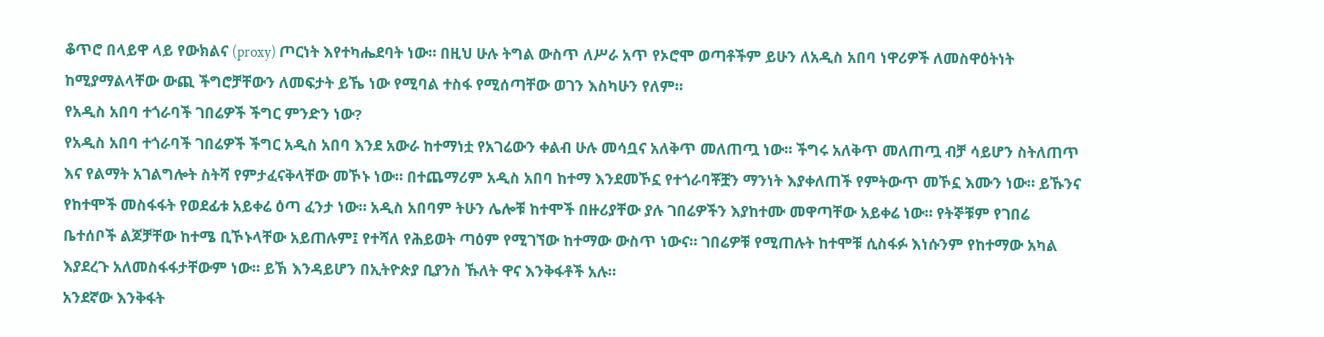ቆጥሮ በላይዋ ላይ የውክልና (proxy) ጦርነት እየተካሔደባት ነው። በዚህ ሁሉ ትግል ውስጥ ለሥራ አጥ የኦሮሞ ወጣቶችም ይሁን ለአዲስ አበባ ነዋሪዎች ለመስዋዕትነት ከሚያማልላቸው ውጪ ችግሮቻቸውን ለመፍታት ይኼ ነው የሚባል ተስፋ የሚሰጣቸው ወገን እስካሁን የለም።
የአዲስ አበባ ተጎራባች ገበሬዎች ችግር ምንድን ነው?
የአዲስ አበባ ተጎራባች ገበሬዎች ችግር አዲስ አበባ እንደ አውራ ከተማነቷ የአገሬውን ቀልብ ሁሉ መሳቧና አለቅጥ መለጠጧ ነው። ችግሩ አለቅጥ መለጠጧ ብቻ ሳይሆን ስትለጠጥ እና የልማት አገልግሎት ስትሻ የምታፈናቅላቸው መኾኑ ነው። በተጨማሪም አዲስ አበባ ከተማ እንደመኾኗ የተጎራባቾቿን ማንነት እያቀለጠች የምትውጥ መኾኗ እሙን ነው። ይኹንና የከተሞች መስፋፋት የወደፊቱ አይቀሬ ዕጣ ፈንታ ነው። አዲስ አበባም ትሁን ሌሎቹ ከተሞች በዙሪያቸው ያሉ ገበሬዎችን እያከተሙ መዋጣቸው አይቀሬ ነው። የትኞቹም የገበሬ ቤተሰቦች ልጆቻቸው ከተሜ ቢኾኑላቸው አይጠሉም፤ የተሻለ የሕይወት ጣዕም የሚገኘው ከተማው ውስጥ ነውና። ገበሬዎቹ የሚጠሉት ከተሞቹ ሲስፋፉ እነሱንም የከተማው አካል እያደረጉ አለመስፋፋታቸውም ነው። ይኽ እንዳይሆን በኢትዮጵያ ቢያንስ ኹለት ዋና እንቅፋቶች አሉ።
አንደኛው እንቅፋት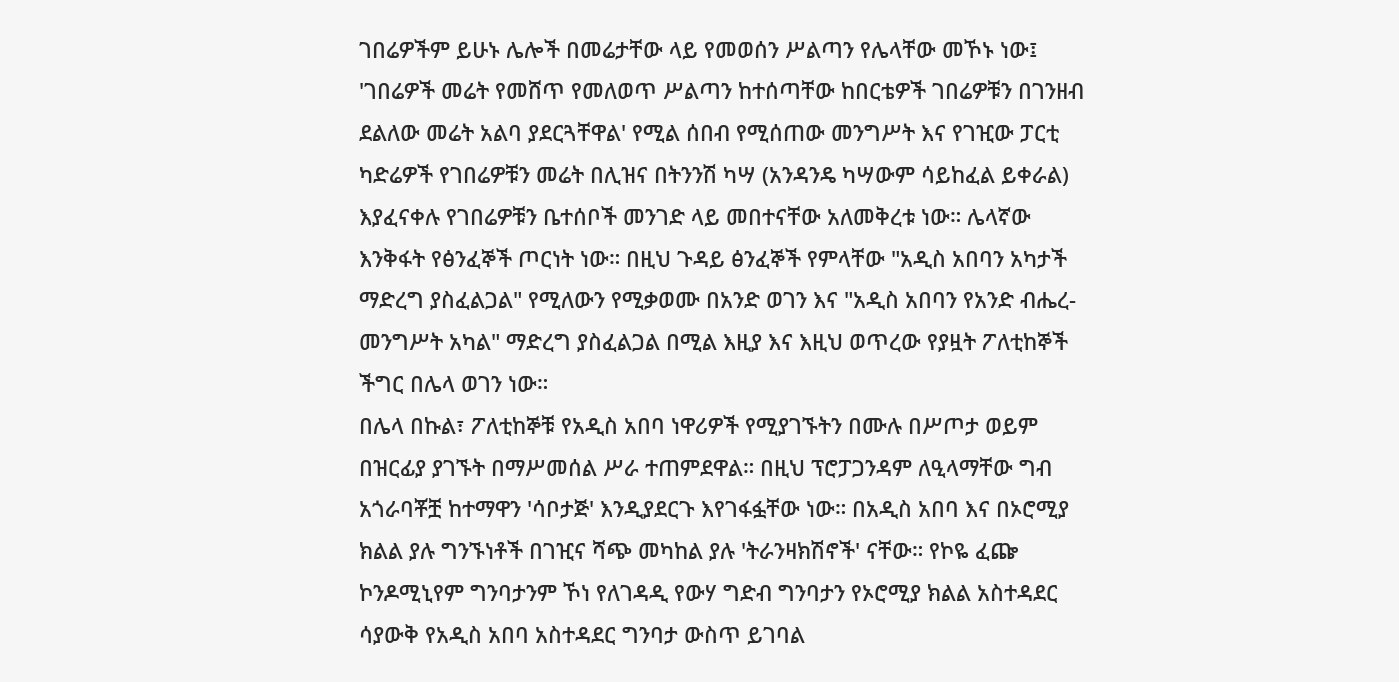ገበሬዎችም ይሁኑ ሌሎች በመሬታቸው ላይ የመወሰን ሥልጣን የሌላቸው መኾኑ ነው፤ 'ገበሬዎች መሬት የመሸጥ የመለወጥ ሥልጣን ከተሰጣቸው ከበርቴዎች ገበሬዎቹን በገንዘብ ደልለው መሬት አልባ ያደርጓቸዋል' የሚል ሰበብ የሚሰጠው መንግሥት እና የገዢው ፓርቲ ካድሬዎች የገበሬዎቹን መሬት በሊዝና በትንንሽ ካሣ (አንዳንዴ ካሣውም ሳይከፈል ይቀራል) እያፈናቀሉ የገበሬዎቹን ቤተሰቦች መንገድ ላይ መበተናቸው አለመቅረቱ ነው። ሌላኛው እንቅፋት የፅንፈኞች ጦርነት ነው። በዚህ ጉዳይ ፅንፈኞች የምላቸው "አዲስ አበባን አካታች ማድረግ ያስፈልጋል" የሚለውን የሚቃወሙ በአንድ ወገን እና "አዲስ አበባን የአንድ ብሔረ-መንግሥት አካል" ማድረግ ያስፈልጋል በሚል እዚያ እና እዚህ ወጥረው የያዟት ፖለቲከኞች ችግር በሌላ ወገን ነው።
በሌላ በኩል፣ ፖለቲከኞቹ የአዲስ አበባ ነዋሪዎች የሚያገኙትን በሙሉ በሥጦታ ወይም በዝርፊያ ያገኙት በማሥመሰል ሥራ ተጠምደዋል። በዚህ ፕሮፓጋንዳም ለዒላማቸው ግብ አጎራባቾቿ ከተማዋን 'ሳቦታጅ' እንዲያደርጉ እየገፋፏቸው ነው። በአዲስ አበባ እና በኦሮሚያ ክልል ያሉ ግንኙነቶች በገዢና ሻጭ መካከል ያሉ 'ትራንዛክሽኖች' ናቸው። የኮዬ ፈጬ ኮንዶሚኒየም ግንባታንም ኾነ የለገዳዲ የውሃ ግድብ ግንባታን የኦሮሚያ ክልል አስተዳደር ሳያውቅ የአዲስ አበባ አስተዳደር ግንባታ ውስጥ ይገባል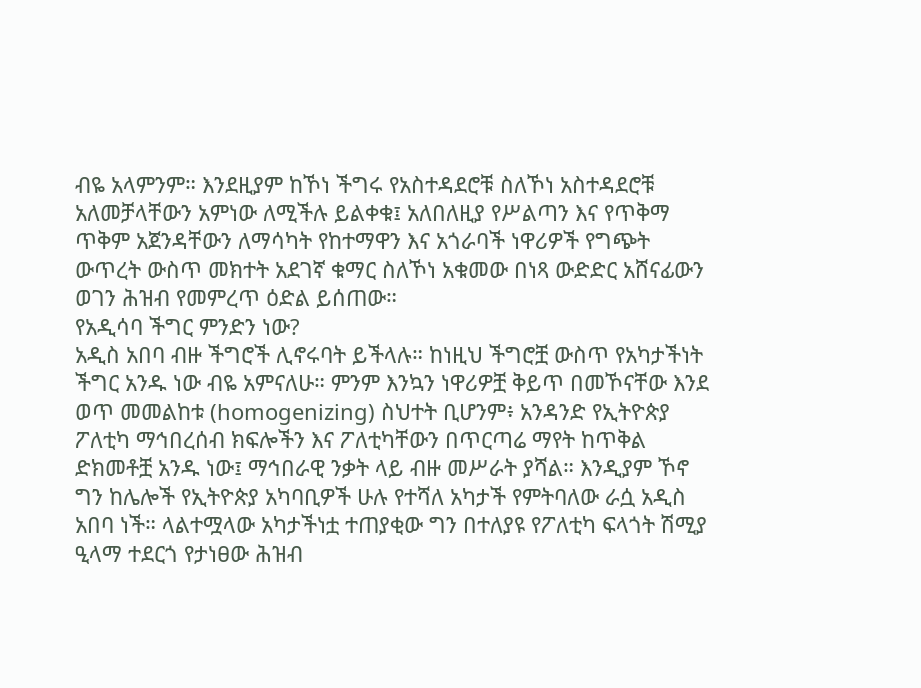ብዬ አላምንም። እንደዚያም ከኾነ ችግሩ የአስተዳደሮቹ ስለኾነ አስተዳደሮቹ አለመቻላቸውን አምነው ለሚችሉ ይልቀቁ፤ አለበለዚያ የሥልጣን እና የጥቅማ ጥቅም አጀንዳቸውን ለማሳካት የከተማዋን እና አጎራባች ነዋሪዎች የግጭት ውጥረት ውስጥ መክተት አደገኛ ቁማር ስለኾነ አቁመው በነጻ ውድድር አሸናፊውን ወገን ሕዝብ የመምረጥ ዕድል ይሰጠው።
የአዲሳባ ችግር ምንድን ነው?
አዲስ አበባ ብዙ ችግሮች ሊኖሩባት ይችላሉ። ከነዚህ ችግሮቿ ውስጥ የአካታችነት ችግር አንዱ ነው ብዬ አምናለሁ። ምንም እንኳን ነዋሪዎቿ ቅይጥ በመኾናቸው እንደ ወጥ መመልከቱ (homogenizing) ስህተት ቢሆንም፥ አንዳንድ የኢትዮጵያ ፖለቲካ ማኅበረሰብ ክፍሎችን እና ፖለቲካቸውን በጥርጣሬ ማየት ከጥቅል ድክመቶቿ አንዱ ነው፤ ማኅበራዊ ንቃት ላይ ብዙ መሥራት ያሻል። እንዲያም ኾኖ ግን ከሌሎች የኢትዮጵያ አካባቢዎች ሁሉ የተሻለ አካታች የምትባለው ራሷ አዲስ አበባ ነች። ላልተሟላው አካታችነቷ ተጠያቂው ግን በተለያዩ የፖለቲካ ፍላጎት ሽሚያ ዒላማ ተደርጎ የታነፀው ሕዝብ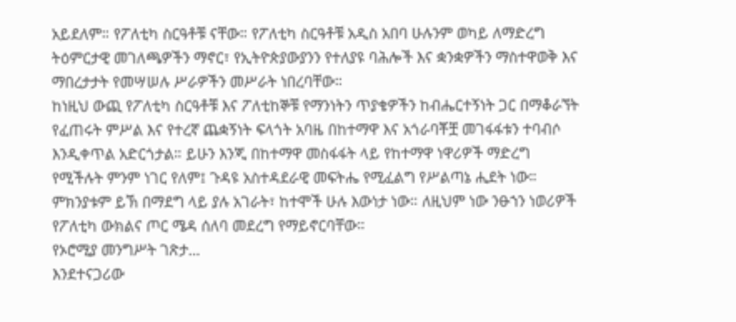አይደለም። የፖለቲካ ስርዓቶቹ ናቸው። የፖለቲካ ስርዓቶቹ አዲስ አበባ ሁሉንም ወካይ ለማድረግ ትዕምርታዊ መገለጫዎችን ማኖር፣ የኢትዮጵያውያንን የተለያዩ ባሕሎች እና ቋንቋዎችን ማስተዋወቅ እና ማበረታታት የመሣሠሉ ሥራዎችን መሥራት ነበረባቸው።
ከነዚህ ውጪ የፖለቲካ ስርዓቶቹ እና ፖለቲከኞቹ የማንነትን ጥያቄዎችን ከብሔርተኝነት ጋር በማቆራኘት የፈጠሩት ምሥል እና የተረኛ ጨቋኝነት ፍላጎት አባዜ በከተማዋ እና አጎራባቾቿ መገፋፋቱን ተባብሶ እንዲቀጥል አድርጎታል። ይሁን እንጂ በከተማዋ መስፋፋት ላይ የከተማዋ ነዋሪዎች ማድረግ የሚችሉት ምንም ነገር የለም፤ ጉዳዩ አስተዳደራዊ መፍትሔ የሚፈልግ የሥልጣኔ ሒደት ነው። ምክንያቱም ይኽ በማደግ ላይ ያሉ አገራት፣ ከተሞች ሁሉ እውነታ ነው። ለዚህም ነው ንፁኀን ነወሪዎች የፖለቲካ ውክልና ጦር ሜዳ ሰለባ መደረግ የማይኖርባቸው።
የኦሮሚያ መንግሥት ገጽታ…
እንደተናጋሪው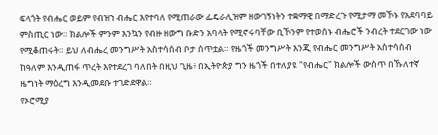ፍላጎት የብሔር ወይም የብዝኀ ብሔር እየተባለ የሚጠራው ፌዴራሊዝም ዘውገኝነትን ተቋማዊ በማድረጉ የሚታማ መኾኑ የአደባባይ ምስጢር ነው። ክልሎች ምንም እንኳን የብዙ ዘውግ ቡድን አባላት የሚኖሩባቸው ቢኾንም የተወሰኑ ብሔሮች ንብረት ተደርገው ነው የሚቆጠሩት። ይህ ለብሔረ መንግሥት አስተሳሰብ ቦታ ሰጥቷል። የዜጎች መንግሥት እንጂ የብሔር መንግሥት አስተሳሰብ ከዓለም እንዲጠፋ ጥረት እየተደረገ ባለበት በዚህ ጊዜ፥ በኢትዮጵያ ግን ዜጎች በተለያዩ "የብሔር" ክልሎች ውስጥ በኹለተኛ ዜግነት ማዕረግ እንዲመደቡ ተገድደዋል።
የኦሮሚያ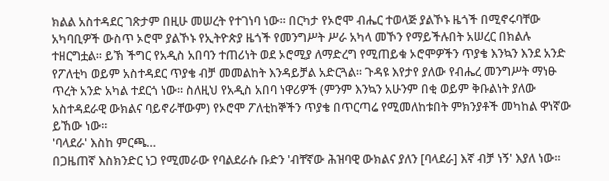ክልል አስተዳደር ገጽታም በዚሁ መሠረት የተገነባ ነው። በርካታ የኦሮሞ ብሔር ተወላጅ ያልኾኑ ዜጎች በሚኖሩባቸው አካባቢዎች ውስጥ ኦሮሞ ያልኾኑ የኢትዮጵያ ዜጎች የመንግሥት ሥራ አካላ መኾን የማይችሉበት አሠረር በክልሉ ተዘርግቷል። ይኽ ችግር የአዲስ አበባን ተጠሪነት ወደ ኦሮሚያ ለማድረግ የሚጠይቁ ኦሮሞዎችን ጥያቄ እንኳን እንደ አንድ የፖለቲካ ወይም አስተዳደር ጥያቄ ብቻ መመልከት እንዳይቻል አድርጓል። ጉዳዩ እየታየ ያለው የብሔረ መንግሥት ማነፁ ጥረት አንድ አካል ተደርጎ ነው። ስለዚህ የአዲስ አበባ ነዋሪዎች (ምንም እንኳን አሁንም በቂ ወይም ቅቡልነት ያለው አስተዳደራዊ ውክልና ባይኖራቸውም) የኦሮሞ ፖለቲከኞችን ጥያቄ በጥርጣሬ የሚመለከቱበት ምክንያቶች መካከል ዋነኛው ይኸው ነው።
'ባላደራ' እስከ ምርጫ…
በጋዜጠኛ እስክንድር ነጋ የሚመራው የባልደራሱ ቡድን 'ብቸኛው ሕዝባዊ ውክልና ያለን [ባላደራ] እኛ ብቻ ነኝ' እያለ ነው።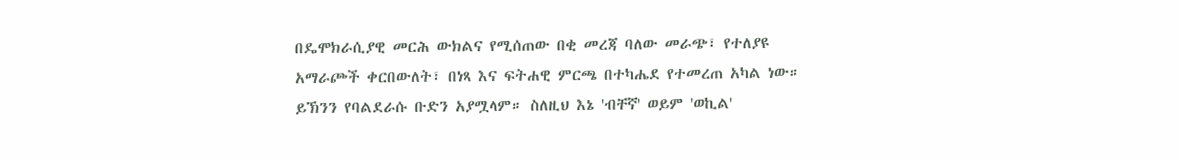በዴሞክራሲያዊ መርሕ ውክልና የሚሰጠው በቂ መረጃ ባለው መራጭ፣ የተለያዩ አማራጮች ቀርበውለት፣ በነጻ እና ፍትሐዊ ምርጫ በተካሔደ የተመረጠ አካል ነው። ይኽንን የባልደራሱ ቡድን አያሟላም። ስለዚህ እኔ 'ብቸኛ' ወይም 'ወኪል'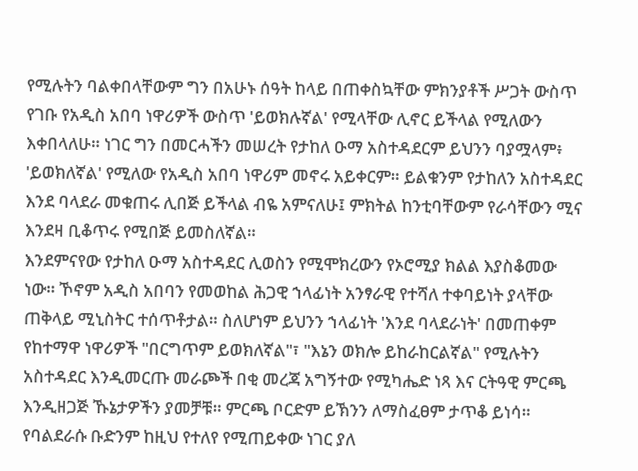የሚሉትን ባልቀበላቸውም ግን በአሁኑ ሰዓት ከላይ በጠቀስኳቸው ምክንያቶች ሥጋት ውስጥ የገቡ የአዲስ አበባ ነዋሪዎች ውስጥ 'ይወክሉኛል' የሚላቸው ሊኖር ይችላል የሚለውን እቀበላለሁ። ነገር ግን በመርሓችን መሠረት የታከለ ዑማ አስተዳደርም ይህንን ባያሟላም፥ 'ይወክለኛል' የሚለው የአዲስ አበባ ነዋሪም መኖሩ አይቀርም። ይልቁንም የታከለን አስተዳደር እንደ ባላደራ መቁጠሩ ሊበጅ ይችላል ብዬ አምናለሁ፤ ምክትል ከንቲባቸውም የራሳቸውን ሚና እንደዛ ቢቆጥሩ የሚበጅ ይመስለኛል።
እንደምናየው የታከለ ዑማ አስተዳደር ሊወስን የሚሞክረውን የኦሮሚያ ክልል እያስቆመው ነው። ኾኖም አዲስ አበባን የመወከል ሕጋዊ ኀላፊነት አንፃራዊ የተሻለ ተቀባይነት ያላቸው ጠቅላይ ሚኒስትር ተሰጥቶታል። ስለሆነም ይህንን ኀላፊነት 'እንደ ባላደራነት' በመጠቀም የከተማዋ ነዋሪዎች "በርግጥም ይወክለኛል"፣ "እኔን ወክሎ ይከራከርልኛል" የሚሉትን አስተዳደር እንዲመርጡ መራጮች በቂ መረጃ አግኝተው የሚካሔድ ነጻ እና ርትዓዊ ምርጫ እንዲዘጋጅ ኹኔታዎችን ያመቻቹ። ምርጫ ቦርድም ይኽንን ለማስፈፀም ታጥቆ ይነሳ። የባልደራሱ ቡድንም ከዚህ የተለየ የሚጠይቀው ነገር ያለ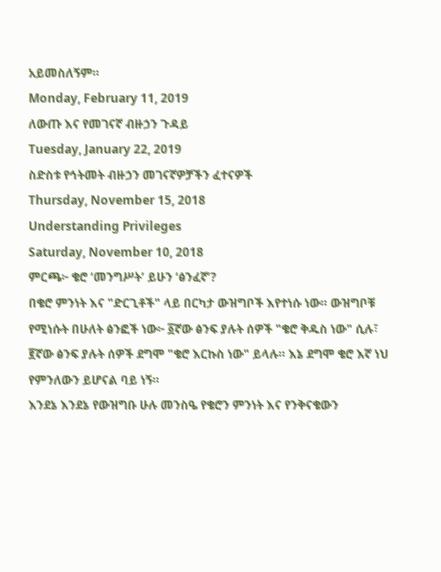አይመስለኝም።
Monday, February 11, 2019
ለውጡ እና የመገናኛ ብዙኃን ጉዳይ
Tuesday, January 22, 2019
ስድስቱ የኅትመት ብዙኃን መገናኛዎቻችን ፈተናዎች
Thursday, November 15, 2018
Understanding Privileges
Saturday, November 10, 2018
ምርጫ፦ ቄሮ ‘መንግሥት’ ይሁን ‘ፅንፈኛ’?
በቄሮ ምንነት እና "ድርጊቶች" ላይ በርካታ ውዝግቦች እየተነሱ ነው። ውዝግቦቹ የሚነሱት በሁለት ፅንፎች ነው፦ ፩ኛው ፅንፍ ያሉት ሰዎች "ቄሮ ቅዱስ ነው" ሲሉ፣ ፪ኛው ፅንፍ ያሉት ሰዎች ደግሞ "ቄሮ እርኩስ ነው" ይላሉ። እኔ ደግሞ ቄሮ እኛ ነህ የምንለውን ይሆናል ባይ ነኝ።
እንደኔ እንደኔ የውዝግቡ ሁሉ መንስዔ የቄሮን ምንነት እና የንቅናቄውን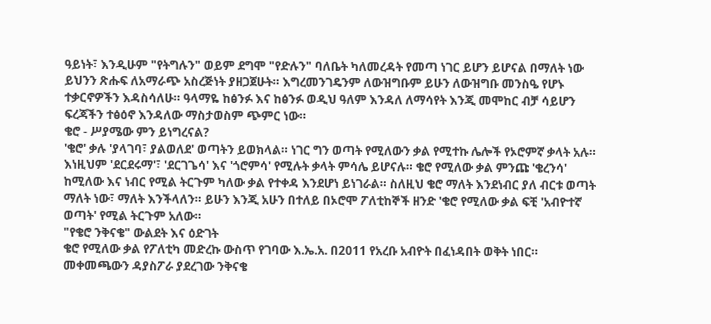ዓይነት፣ እንዲሁም "የትግሉን" ወይም ደግሞ "የድሉን" ባለቤት ካለመረዳት የመጣ ነገር ይሆን ይሆናል በማለት ነው ይህንን ጽሑፍ ለአማራጭ አስረጅነት ያዘጋጀሁት። እግረመንገዴንም ለውዝግቡም ይሁን ለውዝግቡ መንስዔ የሆኑ ተቃርኖዎችን እዳስሳለሁ። ዓላማዬ ከፅንፉ እና ከፅንፉ ወዲህ ዓለም እንዳለ ለማሳየት እንጂ መሞከር ብቻ ሳይሆን ፍረጃችን ተፅዕኖ እንዳለው ማስታወስም ጭምር ነው።
ቄሮ - ሥያሜው ምን ይነግረናል?
'ቄሮ' ቃሉ 'ያላገባ፣ ያልወለደ' ወጣትን ይወክላል። ነገር ግን ወጣት የሚለውን ቃል የሚተኩ ሌሎች የኦሮምኛ ቃላት አሉ። እነዚህም 'ደርደሩማ'፣ 'ደርገጌሳ' እና 'ጎሮምሳ' የሚሉት ቃላት ምሳሌ ይሆናሉ። ቄሮ የሚለው ቃል ምንጩ 'ቄረንሳ' ከሚለው እና ነብር የሚል ትርጉም ካለው ቃል የተቀዳ እንደሆነ ይነገራል። ስለዚህ ቄሮ ማለት እንደነብር ያለ ብርቱ ወጣት ማለት ነው፣ ማለት እንችላለን። ይሁን እንጂ አሁን በተለይ በኦሮሞ ፖለቲከኞች ዘንድ 'ቄሮ የሚለው ቃል ፍቺ 'አብዮተኛ ወጣት' የሚል ትርጉም አለው።
"የቄሮ ንቅናቄ" ውልደት እና ዕድገት
ቄሮ የሚለው ቃል የፖለቲካ መድረኩ ውስጥ የገባው እ.ኤ.አ. በ2011 የአረቡ አብዮት በፈነዳበት ወቅት ነበር። መቀመጫውን ዳያስፖራ ያደረገው ንቅናቄ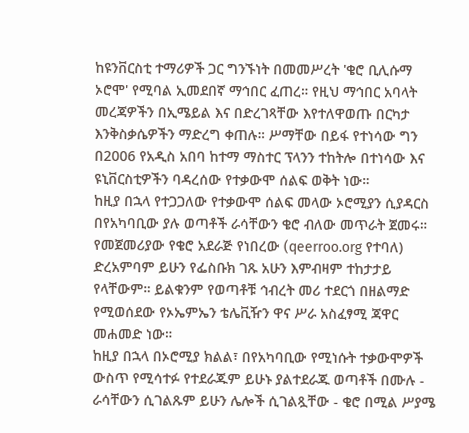ከዩንቨርስቲ ተማሪዎች ጋር ግንኙነት በመመሥረት 'ቄሮ ቢሊሱማ ኦሮሞ' የሚባል ኢመደበኛ ማኅበር ፈጠረ። የዚህ ማኅበር አባላት መረጃዎችን በኢሜይል እና በድረገጻቸው እየተለዋወጡ በርካታ እንቅስቃሴዎችን ማድረግ ቀጠሉ። ሥማቸው በይፋ የተነሳው ግን በ2006 የአዲስ አበባ ከተማ ማስተር ፕላንን ተከትሎ በተነሳው እና ዩኒቨርስቲዎችን ባዳረሰው የተቃውሞ ሰልፍ ወቅት ነው።
ከዚያ በኋላ የተጋጋለው የተቃውሞ ሰልፍ መላው ኦሮሚያን ሲያዳርስ በየአካባቢው ያሉ ወጣቶች ራሳቸውን ቄሮ ብለው መጥራት ጀመሩ። የመጀመሪያው የቄሮ አደራጅ የነበረው (qeerroo.org የተባለ) ድረአምባም ይሁን የፌስቡክ ገጹ አሁን እምብዛም ተከታታይ የላቸውም። ይልቁንም የወጣቶቹ ኅብረት መሪ ተደርጎ በዘልማድ የሚወሰደው የኦኤምኤን ቴሌቪዥን ዋና ሥራ አስፈፃሚ ጃዋር መሐመድ ነው።
ከዚያ በኋላ በኦሮሚያ ክልል፣ በየአካባቢው የሚነሱት ተቃውሞዎች ውስጥ የሚሳተፉ የተደራጁም ይሁኑ ያልተደራጁ ወጣቶች በሙሉ - ራሳቸውን ሲገልጹም ይሁን ሌሎች ሲገልጿቸው - ቄሮ በሚል ሥያሜ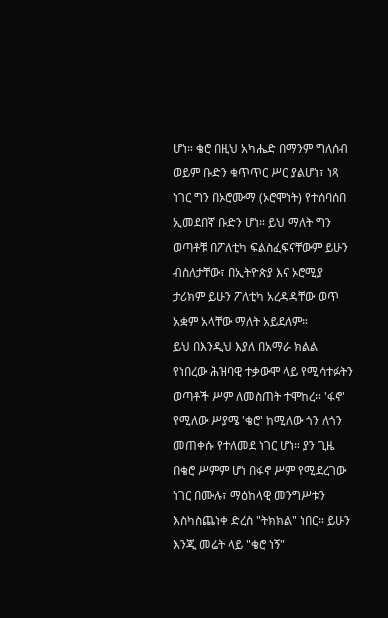ሆነ። ቄሮ በዚህ አካሔድ በማንም ግለሰብ ወይም ቡድን ቁጥጥር ሥር ያልሆነ፣ ነጻ ነገር ግን በኦሮሙማ (ኦሮሞነት) የተሰባሰበ ኢመደበኛ ቡድን ሆነ። ይህ ማለት ግን ወጣቶቹ በፖለቲካ ፍልስፈፍናቸውም ይሁን ብስለታቸው፣ በኢትዮጵያ እና ኦሮሚያ ታሪክም ይሁን ፖለቲካ አረዳዳቸው ወጥ አቋም አላቸው ማለት አይደለም።
ይህ በእንዲህ እያለ በአማራ ክልል የነበረው ሕዝባዊ ተቃውሞ ላይ የሚሳተፉትን ወጣቶች ሥም ለመስጠት ተሞከረ። 'ፋኖ' የሚለው ሥያሜ 'ቄሮ' ከሚለው ጎን ለጎን መጠቀሱ የተለመደ ነገር ሆነ። ያን ጊዜ በቄሮ ሥምም ሆነ በፋኖ ሥም የሚደረገው ነገር በሙሉ፣ ማዕከላዊ መንግሥቱን እስካስጨነቀ ድረስ "ትክክል" ነበር። ይሁን እንጂ መሬት ላይ "ቄሮ ነኝ"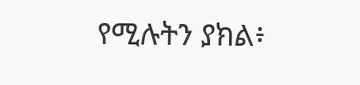የሚሉትን ያክል፥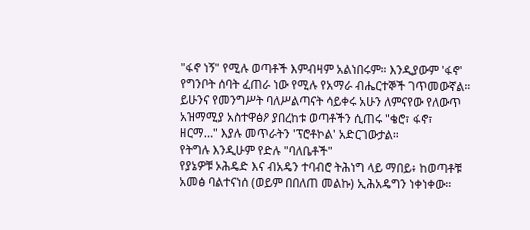"ፋኖ ነኝ" የሚሉ ወጣቶች እምብዛም አልነበሩም። እንዲያውም 'ፋኖ' የግንቦት ሰባት ፈጠራ ነው የሚሉ የአማራ ብሔርተኞች ገጥመውኛል። ይሁንና የመንግሥት ባለሥልጣናት ሳይቀሩ አሁን ለምናየው የለውጥ አዝማሚያ አስተዋፅዖ ያበረከቱ ወጣቶችን ሲጠሩ "ቄሮ፣ ፋኖ፣ ዘርማ…" እያሉ መጥራትን 'ፕሮቶኮል' አድርገውታል።
የትግሉ እንዲሁም የድሉ "ባለቤቶች"
የያኔዎቹ ኦሕዴድ እና ብአዴን ተባብሮ ትሕነግ ላይ ማበይ፥ ከወጣቶቹ አመፅ ባልተናነሰ (ወይም በበለጠ መልኩ) ኢሕአዴግን ነቀነቀው።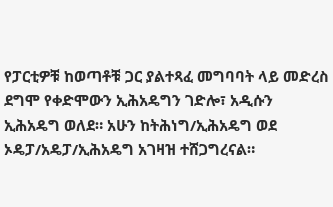የፓርቲዎቹ ከወጣቶቹ ጋር ያልተጻፈ መግባባት ላይ መድረስ ደግሞ የቀድሞውን ኢሕአዴግን ገድሎ፣ አዲሱን ኢሕአዴግ ወለደ። አሁን ከትሕነግ/ኢሕአዴግ ወደ ኦዴፓ/አዴፓ/ኢሕአዴግ አገዛዝ ተሸጋግረናል።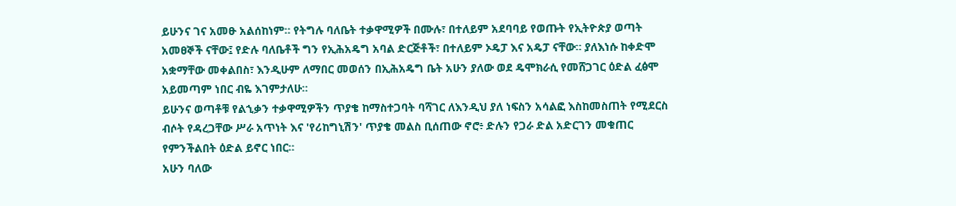ይሁንና ገና አመፁ አልሰከነም። የትግሉ ባለቤት ተቃዋሚዎች በሙሉ፣ በተለይም አደባባይ የወጡት የኢትዮጵያ ወጣት አመፀኞች ናቸው፤ የድሉ ባለቤቶች ግን የኢሕአዴግ አባል ድርጅቶች፣ በተለይም ኦዴፓ እና አዴፓ ናቸው። ያለእነሱ ከቀድሞ አቋማቸው መቀልበስ፣ እንዲሁም ለማበር መወሰን በኢሕአዴግ ቤት አሁን ያለው ወደ ዴሞክራሲ የመሸጋገር ዕድል ፈፅሞ አይመጣም ነበር ብዬ እገምታለሁ።
ይሁንና ወጣቶቹ የልኂቃን ተቃዋሚዎችን ጥያቄ ከማስተጋባት ባሻገር ለእንዲህ ያለ ነፍስን አሳልፎ እስከመስጠት የሚደርስ ብሶት የዳረጋቸው ሥራ አጥነት እና 'የሪከግኒሽን' ጥያቄ መልስ ቢሰጠው ኖሮ፥ ድሉን የጋራ ድል አድርገን መቁጠር የምንችልበት ዕድል ይኖር ነበር።
አሁን ባለው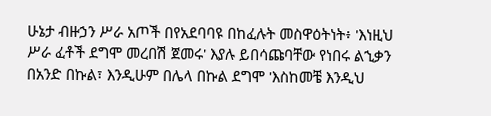ሁኔታ ብዙኃን ሥራ አጦች በየአደባባዩ በከፈሉት መስዋዕትነት፥ 'እነዚህ ሥራ ፈቶች ደግሞ መረበሽ ጀመሩ' እያሉ ይበሳጩባቸው የነበሩ ልኂቃን በአንድ በኩል፣ እንዲሁም በሌላ በኩል ደግሞ 'እስከመቼ እንዲህ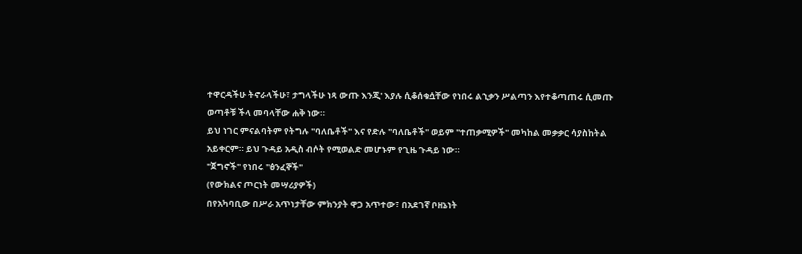ተዋርዳችሁ ትኖራላችሁ፣ ታግላችሁ ነጻ ውጡ እንጂ' እያሉ ሲቆሰቁሷቸው የነበሩ ልኂቃን ሥልጣን እየተቆጣጠሩ ሲመጡ ወጣቶቹ ችላ መባላቸው ሐቅ ነው።
ይህ ነገር ምናልባትም የትግሉ "ባለቤቶች" እና የድሉ "ባለቤቶች" ወይም "ተጠቃሚዎች" መካከል መቃቃር ሳያስከትል አይቀርም። ይህ ጉዳይ አዲስ ብሶት የሚወልድ መሆኑም የጊዜ ጉዳይ ነው።
"ጀግኖች" የነበሩ "ፅንፈኞች"
(የውክልና ጦርነት መሣሪያዎች)
በየአካባቢው በሥራ አጥነታቸው ምክንያት ዋጋ አጥተው፣ በአደገኛ ቦዘኔነት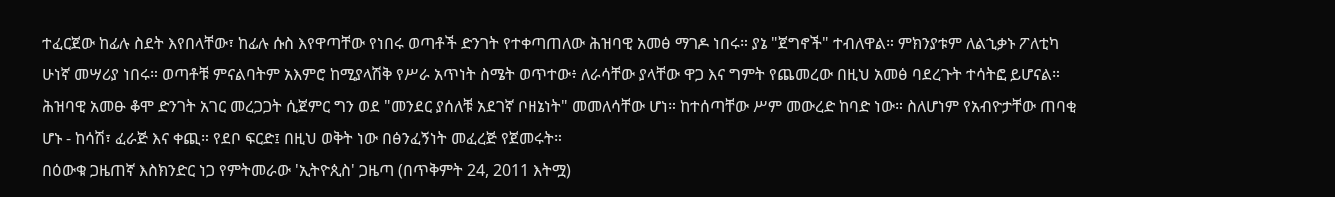ተፈርጀው ከፊሉ ስደት እየበላቸው፣ ከፊሉ ሱስ እየዋጣቸው የነበሩ ወጣቶች ድንገት የተቀጣጠለው ሕዝባዊ አመፅ ማገዶ ነበሩ። ያኔ "ጀግኖች" ተብለዋል። ምክንያቱም ለልኂቃኑ ፖለቲካ ሁነኛ መሣሪያ ነበሩ። ወጣቶቹ ምናልባትም አእምሮ ከሚያላሽቅ የሥራ አጥነት ስሜት ወጥተው፥ ለራሳቸው ያላቸው ዋጋ እና ግምት የጨመረው በዚህ አመፅ ባደረጉት ተሳትፎ ይሆናል። ሕዝባዊ አመፁ ቆሞ ድንገት አገር መረጋጋት ሲጀምር ግን ወደ "መንደር ያሰለቹ አደገኛ ቦዘኔነት" መመለሳቸው ሆነ። ከተሰጣቸው ሥም መውረድ ከባድ ነው። ስለሆነም የአብዮታቸው ጠባቂ ሆኑ - ከሳሽ፣ ፈራጅ እና ቀጪ። የደቦ ፍርድ፤ በዚህ ወቅት ነው በፅንፈኝነት መፈረጅ የጀመሩት።
በዕውቁ ጋዜጠኛ እስክንድር ነጋ የምትመራው 'ኢትዮጲስ' ጋዜጣ (በጥቅምት 24, 2011 እትሟ)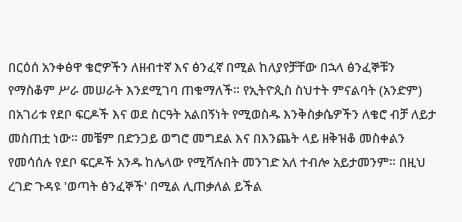በርዕሰ አንቀፅዋ ቄሮዎችን ለዘብተኛ እና ፅንፈኛ በሚል ከለያየቻቸው በኋላ ፅንፈኞቹን የማስቆም ሥራ መሠራት እንደሚገባ ጠቁማለች። የኢትዮጲስ ስህተት ምናልባት (አንድም) በአገሪቱ የደቦ ፍርዶች እና ወደ ስርዓት አልበኝነት የሚወስዱ እንቅስቃሴዎችን ለቄሮ ብቻ ለይታ መስጠቷ ነው። መቼም በድንጋይ ወግሮ መግደል እና በእንጨት ላይ ዘቅዝቆ መስቀልን የመሳሰሉ የደቦ ፍርዶች አንዱ ከሌላው የሚሻሉበት መንገድ አለ ተብሎ አይታመንም። በዚህ ረገድ ጉዳዩ 'ወጣት ፅንፈኞች' በሚል ሊጠቃለል ይችል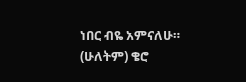ነበር ብዬ አምናለሁ። (ሁለትም) ቄሮ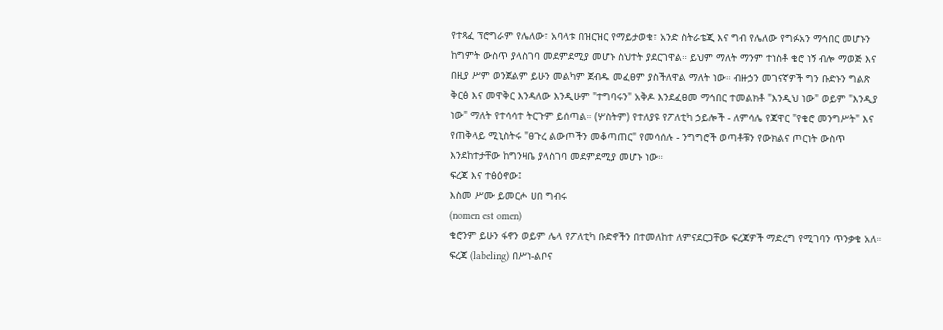የተጻፈ ፕሮግራም የሌለው፣ አባላቱ በዝርዝር የማይታወቁ፣ አንድ ስትራቴጂ እና ግብ የሌለው የግፉአን ማኅበር መሆኑን ከግምት ውስጥ ያላስገባ መደምደሚያ መሆኑ ስህተት ያደርገዋል። ይህም ማለት ማንም ተነስቶ ቄሮ ነኝ ብሎ ማወጅ እና በዚያ ሥም ወንጀልም ይሁን መልካም ጀብዱ መፈፀም ያስችለዋል ማለት ነው። ብዙኃን መገናኛዎች ግን ቡድኑን ግልጽ ቅርፅ እና መዋቅር እንዳለው እንዲሁም "ተግባሩን" አቅዶ እንደፈፀመ ማኅበር ተመልክቶ "እንዲህ ነው" ወይም "እንዲያ ነው" ማለት የተሳሳተ ትርጉም ይሰጣል። (ሦስትም) የተለያዩ የፖለቲካ ኃይሎች - ለምሳሌ የጃዋር "የቄሮ መንግሥት" እና የጠቅላይ ሚኒስትሩ "ፀጉረ ልውጦችን መቆጣጠር" የመሳሰሉ - ንግግሮች ወጣቶቹን የውክልና ጦርነት ውስጥ እንደከተታቸው ከግንዛቤ ያላስገባ መደምደሚያ መሆኑ ነው።
ፍረጃ እና ተፅዕኖው፤
እስመ ሥሙ ይመርሖ ሀበ ግብሩ
(nomen est omen)
ቄሮንም ይሁን ፋኖን ወይም ሌላ የፖለቲካ ቡድኖችን በተመለከተ ለምናደርጋቸው ፍረጃዎች ማድረግ የሚገባን ጥንቃቄ አለ። ፍረጃ (labeling) በሥነ-ልቦና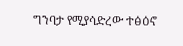ግንባታ የሚያሳድረው ተፅዕኖ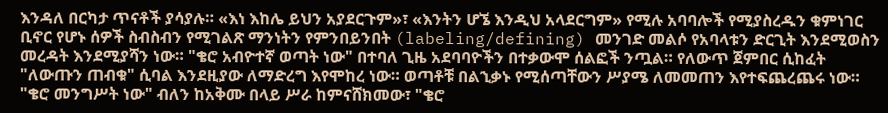እንዳለ በርካታ ጥናቶች ያሳያሉ። «እነ እከሌ ይህን አያደርጉም»፣ «እንትን ሆኜ እንዲህ አላደርግም» የሚሉ አባባሎች የሚያስረዱን ቁምነገር ቢኖር የሆኑ ሰዎች ስብስብን የሚገልጽ ማንነትን የምንበይንበት (labeling/defining) መንገድ መልሶ የአባላቱን ድርጊት እንደሚወስን መረዳት እንደሚያሻን ነው። "ቄሮ አብዮተኛ ወጣት ነው" በተባለ ጊዜ አደባባዮችን በተቃውሞ ሰልፎች ንጧል። የለውጥ ጀምበር ሲከፈት "ለውጡን ጠብቁ" ሲባል እንደዚያው ለማድረግ እየሞከረ ነው። ወጣቶቹ በልኂቃኑ የሚሰጣቸውን ሥያሜ ለመመጠን እየተፍጨረጨሩ ነው። "ቄሮ መንግሥት ነው" ብለን ከአቅሙ በላይ ሥራ ከምናሸክመው፣ "ቄሮ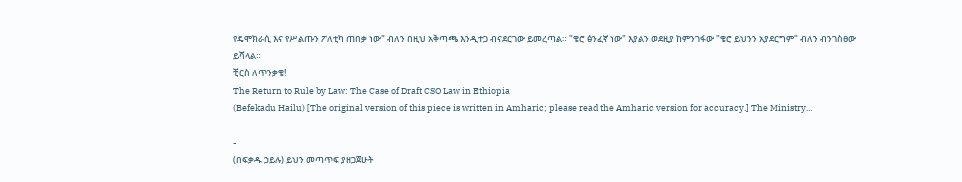የዴሞክራሲ እና የሥልጡን ፖለቲካ ጠበቃ ነው" ብለን በዚህ አቅጣጫ እንዲተጋ ብናደርገው ይመረጣል። "ቄሮ ፅንፈኛ ነው" እያልን ወደዚያ ከምንገፋው "ቄሮ ይህንን አያደርግም" ብለን ብንገስፀው ይሻላል።
ቺርስ ለጥንቃቄ!
The Return to Rule by Law: The Case of Draft CSO Law in Ethiopia
(Befekadu Hailu) [The original version of this piece is written in Amharic; please read the Amharic version for accuracy.] The Ministry...

-
(በፍቃዱ ኃይሉ) ይህን መጣጥፍ ያዘጋጀሁት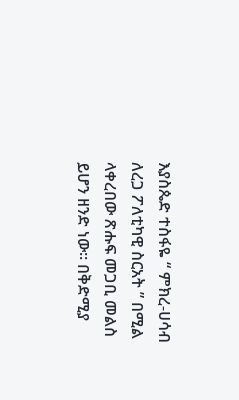እያስጴድ ተስፋዬ “ ምክረ-ሀሳብ ለረጋ ፖለቲካዊ ስርአት ” በሚል ላቀረበው ጽሑፍ መጋቢ መልስ ይሆን ዘንድ ነው። በቅድሚያ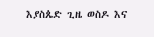እያስጴድ ጊዜ ወስዶ እና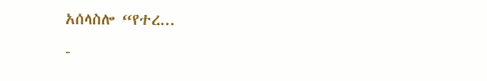አሰላስሎ “የተረ...
-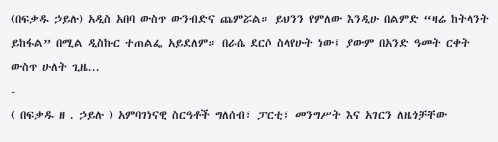(በፍቃዱ ኃይሉ) አዲስ አበባ ውስጥ ውንብድና ጨምሯል። ይህንን የምለው እንዲሁ በልምድ “ዛሬ ከትላንት ይከፋል” በሚል ዲስኩር ተጠልፌ አይደለም። በራሴ ደርሶ ስላየሁት ነው፤ ያውም በአንድ ዓመት ርቀት ውስጥ ሁለት ጊዜ...
-
( በፍቃዱ ዘ . ኃይሉ ) አምባገነናዊ ስርዓቶች ግለሰብ፣ ፓርቲ፣ መንግሥት እና አገርን ለዜጎቻቸው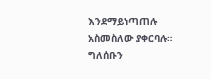እንደማይነጣጠሉ አስመስለው ያቀርባሉ። ግለሰቡን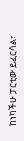ከነካችሁ ፓርቲው ይፈርሳል፣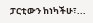ፓርቲውን ከነካችሁ፣...